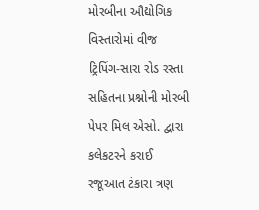મોરબીના ઔદ્યોગિક વિસ્તારોમાં વીજ ટ્રિપિંગ-સારા રોડ રસ્તા સહિતના પ્રશ્નોની મોરબી પેપર મિલ એસો. દ્વારા કલેકટરને કરાઈ રજૂઆત ટંકારા ત્રણ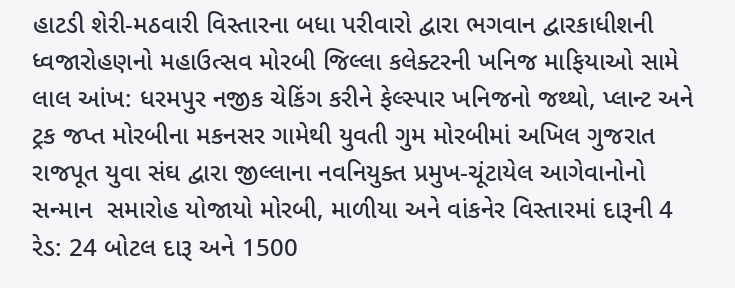હાટડી શેરી-મઠવારી વિસ્તારના બધા પરીવારો દ્વારા ભગવાન દ્વારકાધીશની ધ્વજારોહણનો મહાઉત્સવ મોરબી જિલ્લા કલેક્ટરની ખનિજ માફિયાઓ સામે લાલ આંખ: ધરમપુર નજીક ચેકિંગ કરીને ફેલ્સ્પાર ખનિજનો જથ્થો, પ્લાન્ટ અને ટ્રક જપ્ત મોરબીના મકનસર ગામેથી યુવતી ગુમ મોરબીમાં અખિલ ગુજરાત રાજપૂત યુવા સંઘ દ્વારા જીલ્લાના નવનિયુક્ત પ્રમુખ-ચૂંટાયેલ આગેવાનોનો સન્માન  સમારોહ યોજાયો મોરબી, માળીયા અને વાંકનેર વિસ્તારમાં દારૂની 4 રેડ: 24 બોટલ દારૂ અને 1500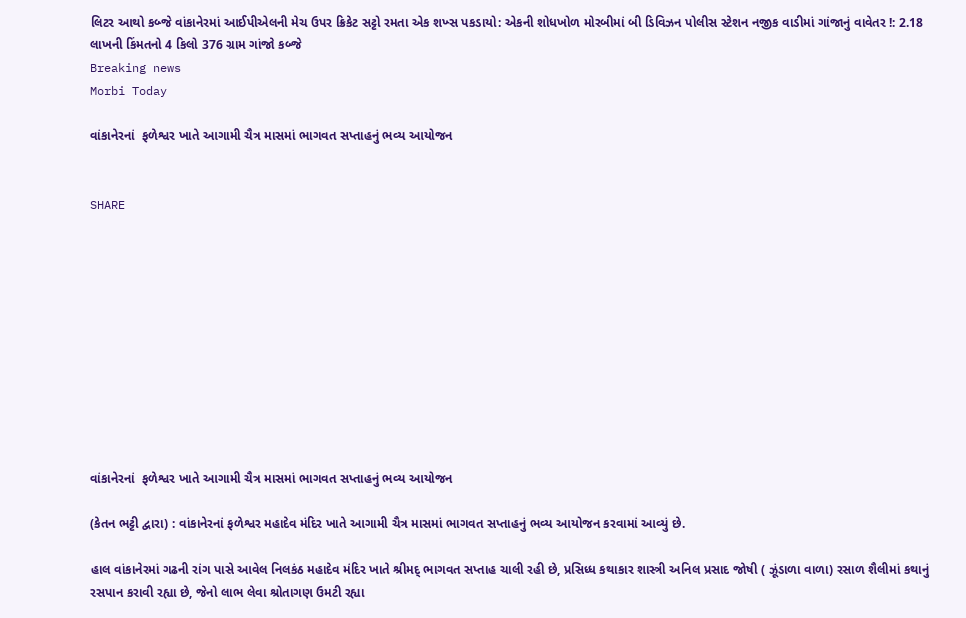લિટર આથો કબ્જે વાંકાનેરમાં આઈપીએલની મેચ ઉપર ક્રિકેટ સટ્ટો રમતા એક શખ્સ પકડાયો: એકની શોધખોળ મોરબીમાં બી ડિવિઝન પોલીસ સ્ટેશન નજીક વાડીમાં ગાંજાનું વાવેતર !: 2.18 લાખની કિંમતનો 4 કિલો 376 ગ્રામ ગાંજો કબ્જે
Breaking news
Morbi Today

વાંકાનેરનાં  ફળેશ્વર ખાતે આગામી ચૈત્ર માસમાં ભાગવત સપ્તાહનું ભવ્ય આયોજન


SHARE











વાંકાનેરનાં  ફળેશ્વર ખાતે આગામી ચૈત્ર માસમાં ભાગવત સપ્તાહનું ભવ્ય આયોજન

(કેતન ભટ્ટી દ્વારા) : વાંકાનેરનાં ફળેશ્વર મહાદેવ મંદિર ખાતે આગામી ચૈત્ર માસમાં ભાગવત સપ્તાહનું ભવ્ય આયોજન કરવામાં આવ્યું છે.

હાલ વાંકાનેરમાં ગઢની રાંગ પાસે આવેલ નિલકંઠ મહાદેવ મંદિર ખાતે શ્રીમદ્ ભાગવત સપ્તાહ ચાલી રહી છે, પ્રસિધ્ધ કથાકાર શાસ્ત્રી અનિલ પ્રસાદ જોષી ( ઝૂંડાળા વાળા) રસાળ શૈલીમાં કથાનું રસપાન કરાવી રહ્યા છે, જેનો લાભ લેવા શ્રોતાગણ ઉમટી રહ્યા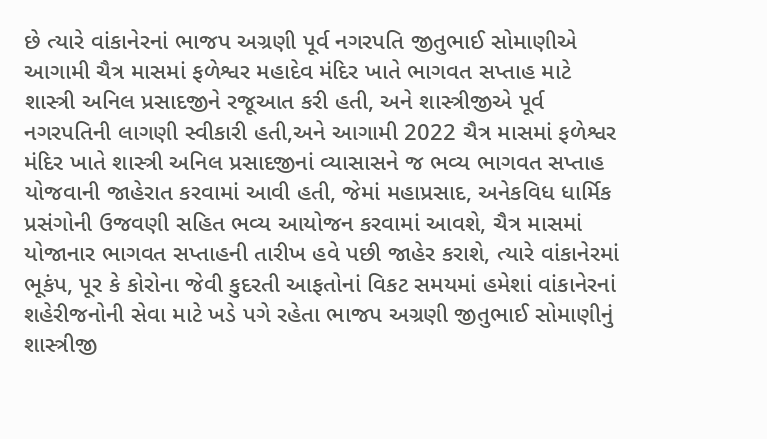છે ત્યારે વાંકાનેરનાં ભાજપ અગ્રણી પૂર્વ નગરપતિ જીતુભાઈ સોમાણીએ આગામી ચૈત્ર માસમાં ફળેશ્વર મહાદેવ મંદિર ખાતે ભાગવત સપ્તાહ માટે શાસ્ત્રી અનિલ પ્રસાદજીને રજૂઆત કરી હતી, અને શાસ્ત્રીજીએ પૂર્વ નગરપતિની લાગણી સ્વીકારી હતી,અને આગામી 2022 ચૈત્ર માસમાં ફળેશ્વર મંદિર ખાતે શાસ્ત્રી અનિલ પ્રસાદજીનાં વ્યાસાસને જ ભવ્ય ભાગવત સપ્તાહ યોજવાની જાહેરાત કરવામાં આવી હતી, જેમાં મહાપ્રસાદ, અનેકવિધ ધાર્મિક પ્રસંગોની ઉજવણી સહિત ભવ્ય આયોજન કરવામાં આવશે, ચૈત્ર માસમાં યોજાનાર ભાગવત સપ્તાહની તારીખ હવે પછી જાહેર કરાશે, ત્યારે વાંકાનેરમાં ભૂકંપ, પૂર કે કોરોના જેવી કુદરતી આફતોનાં વિકટ સમયમાં હમેશાં વાંકાનેરનાં શહેરીજનોની સેવા માટે ખડે પગે રહેતા ભાજપ અગ્રણી જીતુભાઈ સોમાણીનું શાસ્ત્રીજી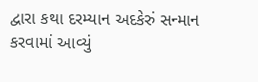દ્વારા કથા દરમ્યાન અદકેરું સન્માન કરવામાં આવ્યું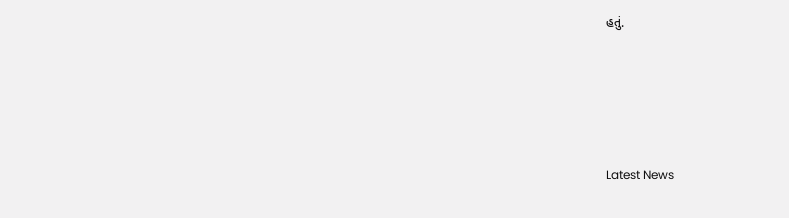હતું.






Latest News